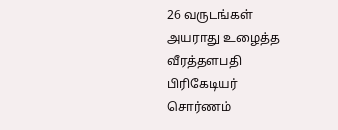26 வருடங்கள் அயராது உழைத்த வீரத்தளபதி பிரிகேடியர் சொர்ணம்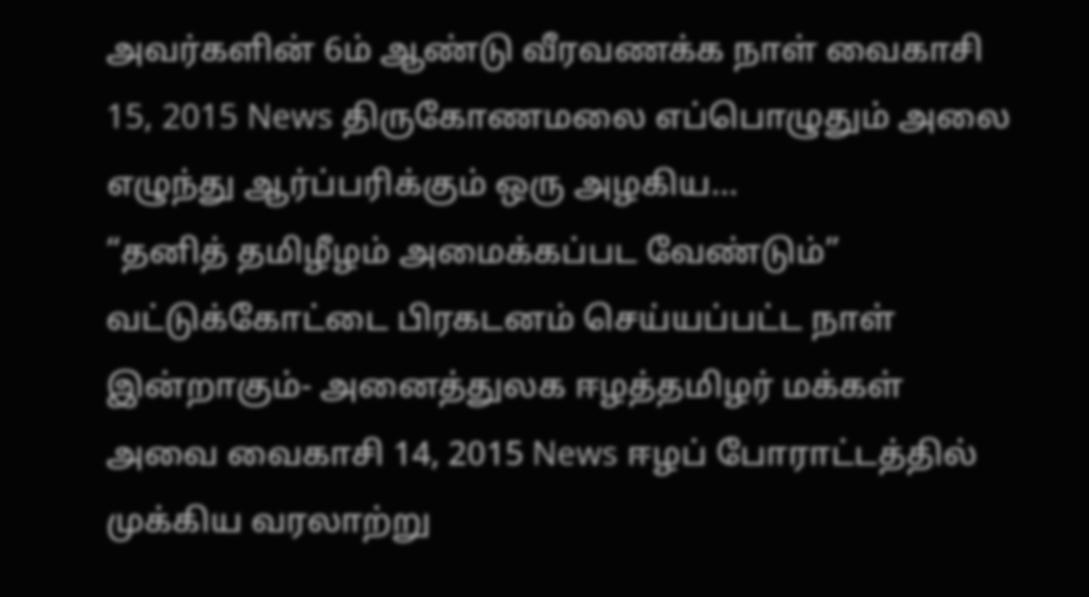அவர்களின் 6ம் ஆண்டு வீரவணக்க நாள் வைகாசி 15, 2015 News திருகோணமலை எப்பொழுதும் அலை எழுந்து ஆர்ப்பரிக்கும் ஒரு அழகிய...
“தனித் தமிழீழம் அமைக்கப்பட வேண்டும்” வட்டுக்கோட்டை பிரகடனம் செய்யப்பட்ட நாள் இன்றாகும்- அனைத்துலக ஈழத்தமிழர் மக்கள் அவை வைகாசி 14, 2015 News ஈழப் போராட்டத்தில் முக்கிய வரலாற்று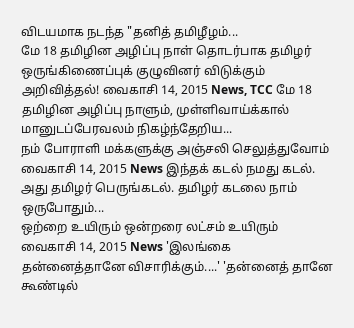விடயமாக நடந்த "தனித் தமிழீழம்...
மே 18 தமிழின அழிப்பு நாள் தொடர்பாக தமிழர் ஒருங்கிணைப்புக் குழுவினர் விடுக்கும் அறிவித்தல்! வைகாசி 14, 2015 News, TCC மே 18 தமிழின அழிப்பு நாளும், முள்ளிவாய்க்கால் மானுடப்பேரவலம் நிகழ்ந்தேறிய...
நம் போராளி மக்களுக்கு அஞ்சலி செலுத்துவோம் வைகாசி 14, 2015 News இந்தக் கடல் நமது கடல். அது தமிழர் பெருங்கடல். தமிழர் கடலை நாம் ஒருபோதும்...
ஒற்றை உயிரும் ஒன்றரை லட்சம் உயிரும் வைகாசி 14, 2015 News 'இலங்கை தன்னைத்தானே விசாரிக்கும்....' 'தன்னைத் தானே கூண்டில்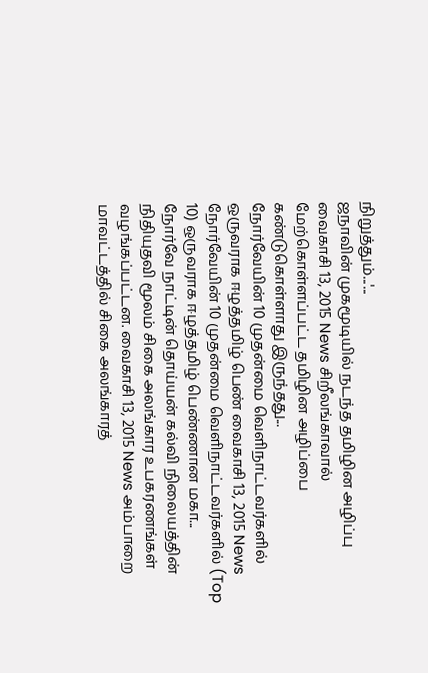நிறுத்தும்...'...
ஜநாவின் முகமூடியில் நடந்த தமிழின அழிப்பு வைகாசி 13, 2015 News சிறீலங்காவால் மேற்கொள்ளப்பட்ட தமிழின அழிப்பை கண்டுகொள்ளாது இருந்தது...
நோர்வேயின் 10 முதன்மை வெளிநாட்டவர்களில் ஒருவராக ஈழத்தமிழ் பெண் வைகாசி 13, 2015 News நோர்வேயின் 10 முதன்மை வெளிநாட்டவர்களில் (Top 10) ஒருவராக ஈழத்தமிழ் பெண்ணான மகா...
நோர்வே நாட்டின் தொய்யன் கல்வி நிலையத்தின் நிதியுதவி மூலம் சிகை அலங்கார உபகரணங்கள் வழங்கப்பட்டன. வைகாசி 13, 2015 News அம்பாறை மாவட்டத்தில் சிகை அலங்காரத்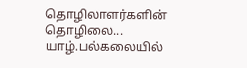தொழிலாளர்களின் தொழிலை...
யாழ்.பல்கலையில்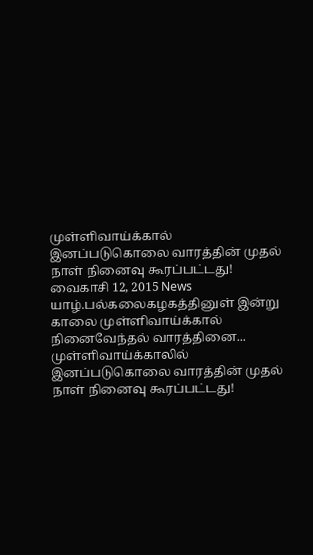முள்ளிவாய்க்கால் இனப்படுகொலை வாரத்தின் முதல் நாள் நினைவு கூரப்பட்டது! வைகாசி 12, 2015 News யாழ்.பல்கலைகழகத்தினுள் இன்று காலை முள்ளிவாய்க்கால் நினைவேந்தல் வாரத்தினை...
முள்ளிவாய்க்காலில் இனப்படுகொலை வாரத்தின் முதல் நாள் நினைவு கூரப்பட்டது!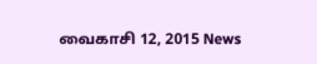வைகாசி 12, 2015 News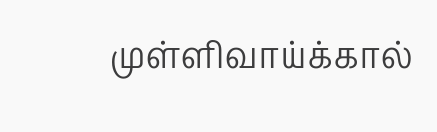முள்ளிவாய்க்கால்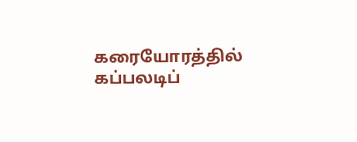கரையோரத்தில் கப்பலடிப்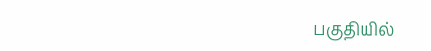பகுதியில்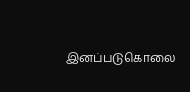இனப்படுகொலை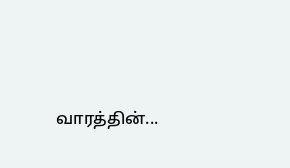வாரத்தின்...